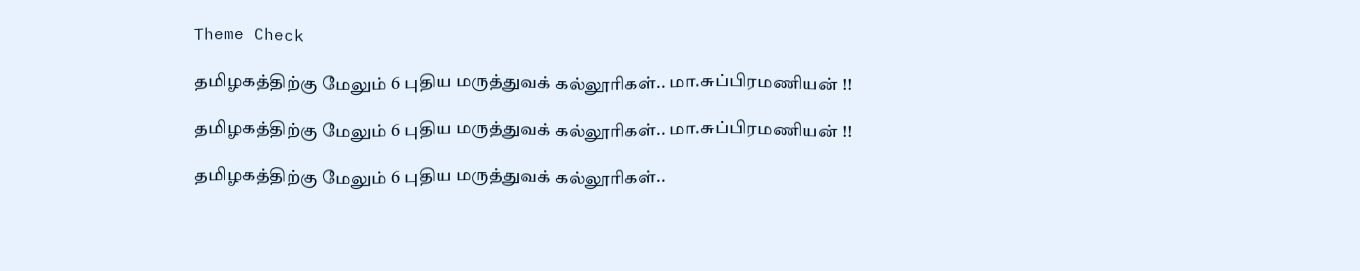Theme Check

தமிழகத்திற்கு மேலும் 6 புதிய மருத்துவக் கல்லூரிகள்.. மா.சுப்பிரமணியன் !!

தமிழகத்திற்கு மேலும் 6 புதிய மருத்துவக் கல்லூரிகள்.. மா.சுப்பிரமணியன் !!

தமிழகத்திற்கு மேலும் 6 புதிய மருத்துவக் கல்லூரிகள்..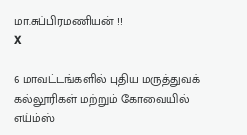மா.சுப்பிரமணியன் !!
X

6 மாவட்டங்களில் புதிய மருத்துவக் கல்லூரிகள் மற்றும் கோவையில் எய்ம்ஸ்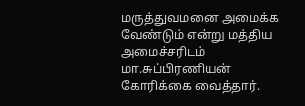மருத்துவமனை அமைக்க வேண்டும் என்று மத்திய அமைச்சரிடம் மா.சுப்பிரணியன் கோரிக்கை வைத்தார்.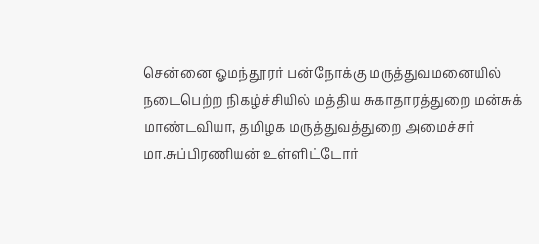சென்னை ஓமந்தூரர் பன்நோக்கு மருத்துவமனையில் நடைபெற்ற நிகழ்ச்சியில் மத்திய சுகாதாரத்துறை மன்சுக் மாண்டவியா, தமிழக மருத்துவத்துறை அமைச்சர் மா.சுப்பிரணியன் உள்ளிட்டோர்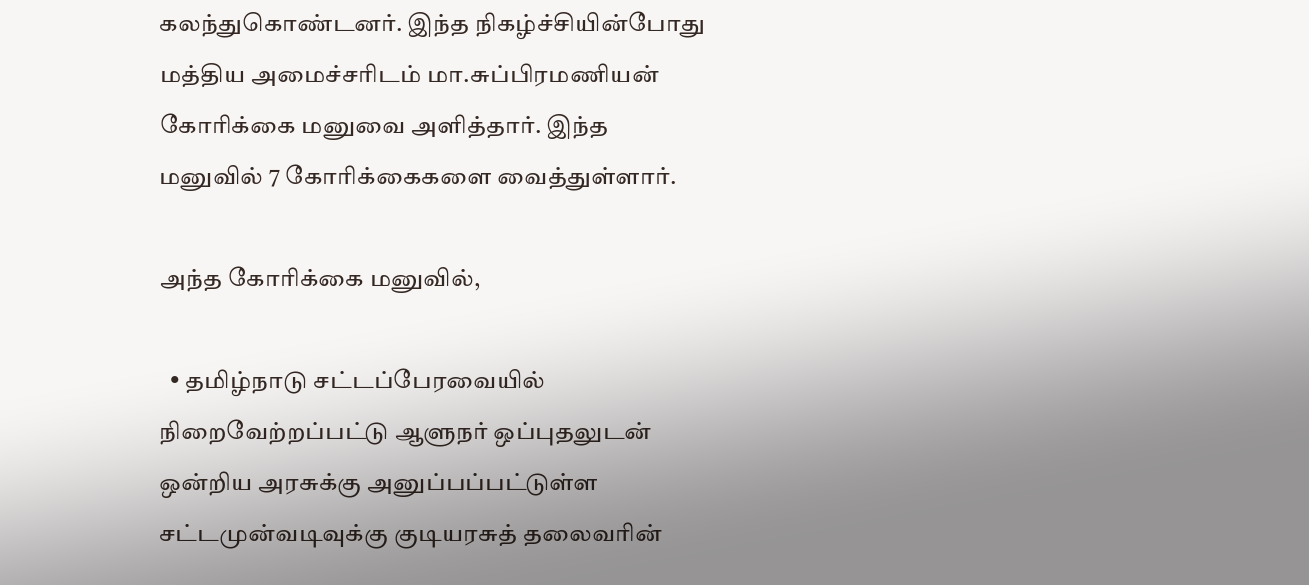கலந்துகொண்டனர். இந்த நிகழ்ச்சியின்போது மத்திய அமைச்சரிடம் மா.சுப்பிரமணியன் கோரிக்கை மனுவை அளித்தார். இந்த மனுவில் 7 கோரிக்கைகளை வைத்துள்ளார்.

அந்த கோரிக்கை மனுவில்,

  • தமிழ்நாடு சட்டப்பேரவையில் நிறைவேற்றப்பட்டு ஆளுநர் ஒப்புதலுடன் ஒன்றிய அரசுக்கு அனுப்பப்பட்டுள்ள சட்டமுன்வடிவுக்கு குடியரசுத் தலைவரின்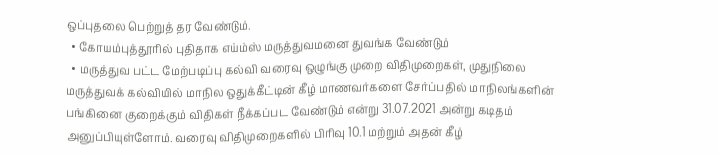ஒப்புதலை பெற்றுத் தர வேண்டும்.
  • கோயம்புத்தூரில் புதிதாக எய்ம்ஸ் மருத்துவமனை துவங்க வேண்டும்
  • மருத்துவ பட்ட மேற்படிப்பு கல்வி வரைவு ஒழுங்கு முறை விதிமுறைகள், முதுநிலை மருத்துவக் கல்வியில் மாநில ஒதுக்கீட்டின் கீழ் மாணவர்களை சேர்ப்பதில் மாநிலங்களின் பங்கினை குறைக்கும் விதிகள் நீக்கப்பட வேண்டும் என்று 31.07.2021 அன்று கடிதம் அனுப்பியுள்ளோம். வரைவு விதிமுறைகளில் பிரிவு 10.1 மற்றும் அதன் கீழ்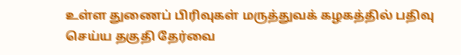உள்ள துணைப் பிரிவுகள் மருத்துவக் கழகத்தில் பதிவு செய்ய தகுதி தேர்வை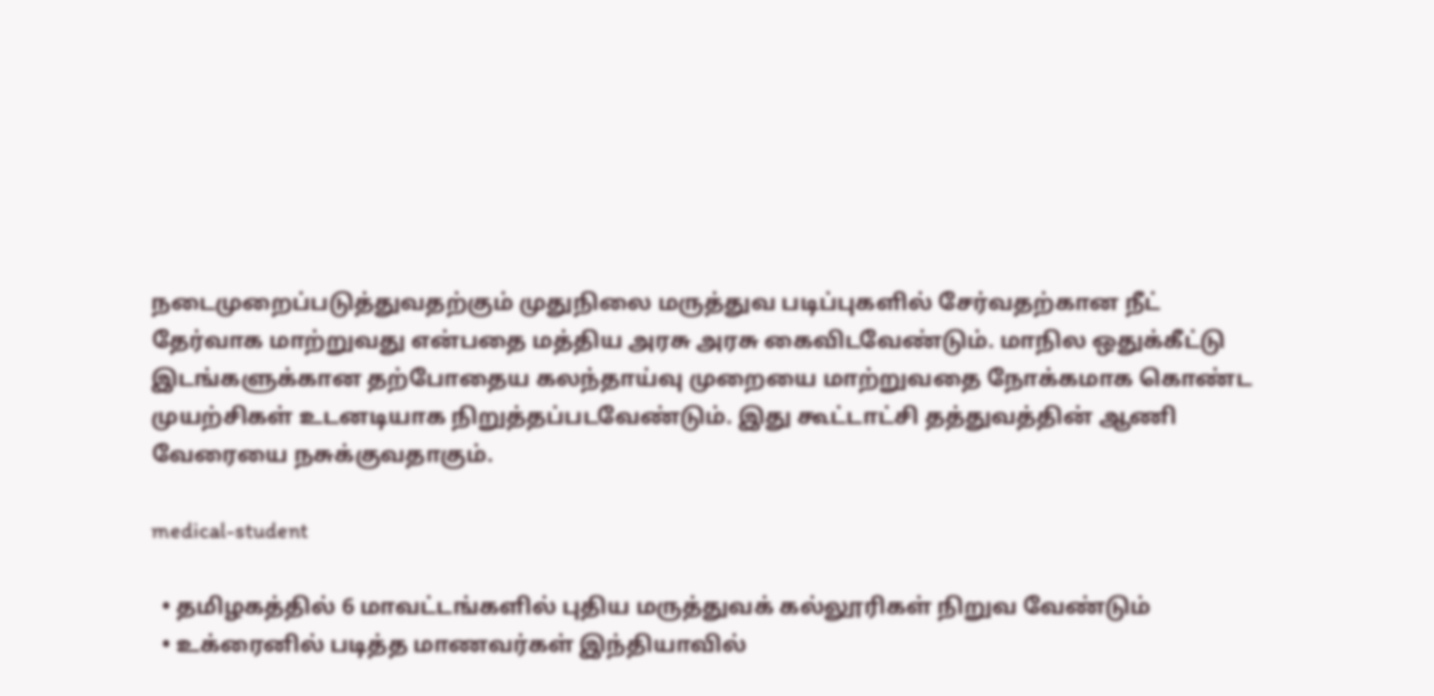நடைமுறைப்படுத்துவதற்கும் முதுநிலை மருத்துவ படிப்புகளில் சேர்வதற்கான நீட் தேர்வாக மாற்றுவது என்பதை மத்திய அரசு அரசு கைவிடவேண்டும். மாநில ஒதுக்கீட்டு இடங்களுக்கான தற்போதைய கலந்தாய்வு முறையை மாற்றுவதை நோக்கமாக கொண்ட முயற்சிகள் உடனடியாக நிறுத்தப்படவேண்டும். இது கூட்டாட்சி தத்துவத்தின் ஆணி வேரையை நசுக்குவதாகும்.

medical-student

  • தமிழகத்தில் 6 மாவட்டங்களில் புதிய மருத்துவக் கல்லூரிகள் நிறுவ வேண்டும்
  • உக்ரைனில் படித்த மாணவர்கள் இந்தியாவில்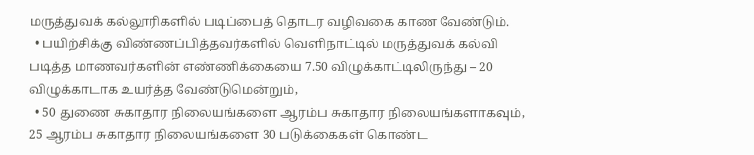மருத்துவக் கல்லூரிகளில் படிப்பைத் தொடர வழிவகை காண வேண்டும்.
  • பயிற்சிக்கு விண்ணப்பித்தவர்களில் வெளிநாட்டில் மருத்துவக் கல்வி படித்த மாணவர்களின் எண்ணிக்கையை 7.50 விழுக்காட்டிலிருந்து – 20 விழுக்காடாக உயர்த்த வேண்டுமென்றும்,
  • 50 துணை சுகாதார நிலையங்களை ஆரம்ப சுகாதார நிலையங்களாகவும், 25 ஆரம்ப சுகாதார நிலையங்களை 30 படுக்கைகள் கொண்ட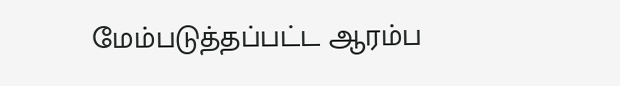மேம்படுத்தப்பட்ட ஆரம்ப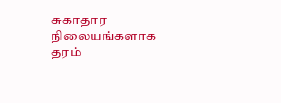சுகாதார நிலையங்களாக தரம்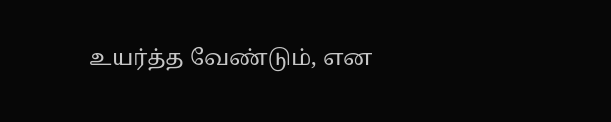உயர்த்த வேண்டும், என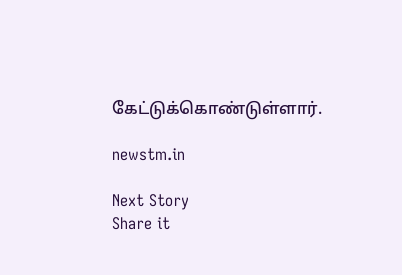கேட்டுக்கொண்டுள்ளார்.

newstm.in

Next Story
Share it